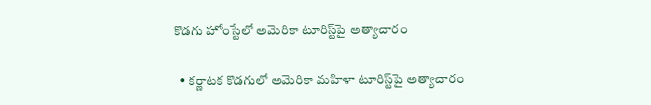కొడగు హోంస్టేలో అమెరికా టూరిస్ట్‌పై అత్యాచారం

  • కర్ణాటక కొడగులో అమెరికా మహిళా టూరిస్ట్‌పై అత్యాచారం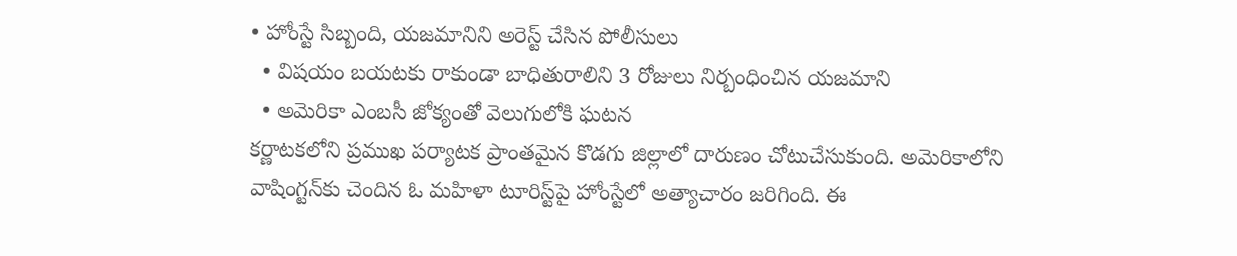• హోంస్టే సిబ్బంది, యజమానిని అరెస్ట్ చేసిన పోలీసులు
  • విషయం బయటకు రాకుండా బాధితురాలిని 3 రోజులు నిర్బంధించిన యజమాని
  • అమెరికా ఎంబసీ జోక్యంతో వెలుగులోకి ఘటన
కర్ణాటకలోని ప్రముఖ పర్యాటక ప్రాంతమైన కొడగు జిల్లాలో దారుణం చోటుచేసుకుంది. అమెరికాలోని వాషింగ్టన్‌కు చెందిన ఓ మహిళా టూరిస్ట్‌పై హోంస్టేలో అత్యాచారం జరిగింది. ఈ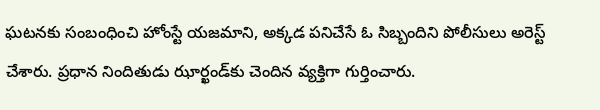ఘటనకు సంబంధించి హోంస్టే యజమాని, అక్కడ పనిచేసే ఓ సిబ్బందిని పోలీసులు అరెస్ట్ చేశారు. ప్రధాన నిందితుడు ఝార్ఖండ్‌కు చెందిన వ్యక్తిగా గుర్తించారు.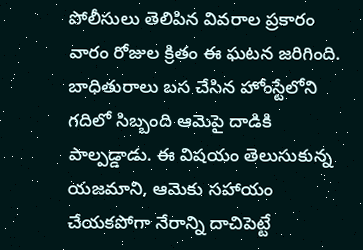పోలీసులు తెలిపిన వివరాల ప్రకారం వారం రోజుల క్రితం ఈ ఘటన జరిగింది. బాధితురాలు బస చేసిన హోంస్టేలోని గదిలో సిబ్బంది ఆమెపై దాడికి పాల్పడ్డాడు. ఈ విషయం తెలుసుకున్న యజమాని, ఆమెకు సహాయం చేయకపోగా నేరాన్ని దాచిపెట్టే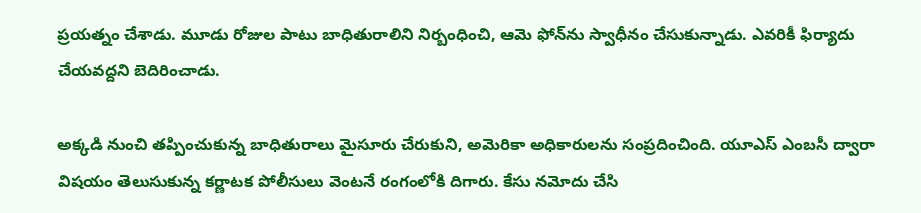ప్రయత్నం చేశాడు. మూడు రోజుల పాటు బాధితురాలిని నిర్బంధించి, ఆమె ఫోన్‌ను స్వాధీనం చేసుకున్నాడు. ఎవరికీ ఫిర్యాదు చేయవద్దని బెదిరించాడు.

అక్కడి నుంచి తప్పించుకున్న బాధితురాలు మైసూరు చేరుకుని, అమెరికా అధికారులను సంప్రదించింది. యూఎస్ ఎంబసీ ద్వారా విషయం తెలుసుకున్న కర్ణాటక పోలీసులు వెంటనే రంగంలోకి దిగారు. కేసు నమోదు చేసి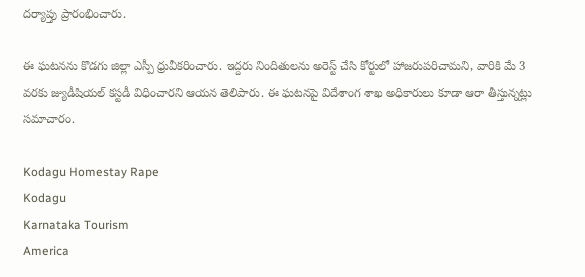దర్యాప్తు ప్రారంభించారు.

ఈ ఘటనను కొడగు జిల్లా ఎస్పీ ధ్రువీకరించారు. ఇద్దరు నిందితులను అరెస్ట్ చేసి కోర్టులో హాజరుపరిచామని, వారికి మే 3 వరకు జ్యుడీషియల్ కస్టడీ విధించారని ఆయన తెలిపారు. ఈ ఘటనపై విదేశాంగ శాఖ అధికారులు కూడా ఆరా తీస్తున్నట్లు సమాచారం.

Kodagu Homestay Rape
Kodagu
Karnataka Tourism
America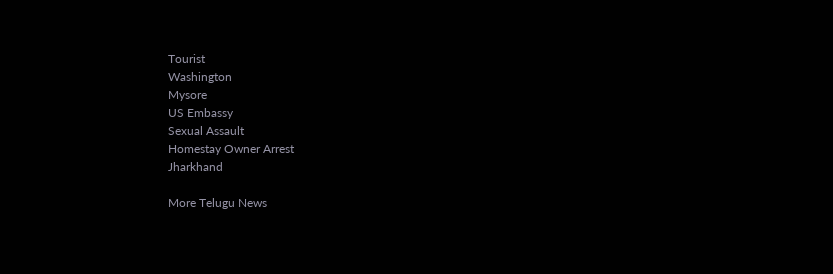Tourist
Washington
Mysore
US Embassy
Sexual Assault
Homestay Owner Arrest
Jharkhand

More Telugu News